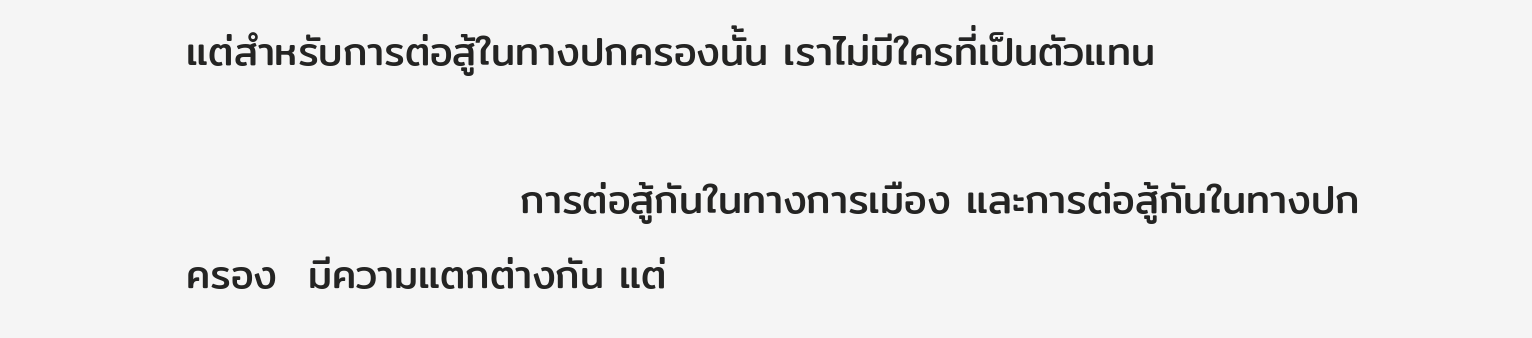แต่สำหรับการต่อสู้ในทางปกครองนั้น เราไม่มีใครที่เป็นตัวแทน

                      การต่อสู้กันในทางการเมือง และการต่อสู้กันในทางปกครอง  มีความแตกต่างกัน แต่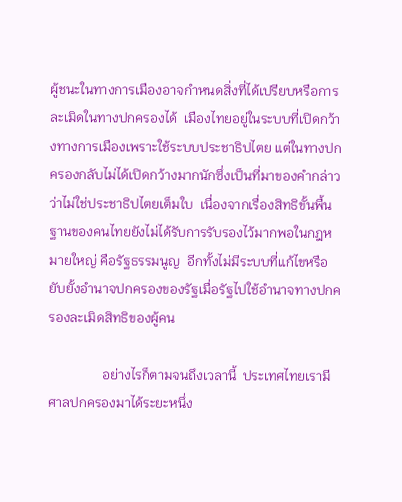ผู้ชนะในทางการเมืองอาจกำหนดสิ่งที่ได้เปรียบหรือการละเมิดในทางปกครองได้  เมืองไทยอยู่ในระบบที่เปิดกว้างทางการเมืองเพราะใช้ระบบประชาธิปไตย แต่ในทางปกครองกลับไม่ได้เปิดกว้างมากนักซึ่งเป็นที่มาของคำกล่าวว่าไม่ใช่ประชาธิปไตยเต็มใบ  เนื่องจากเรื่องสิทธิขั้นพื้นฐานของคนไทยยังไม่ได้รับการรับรองไว้มากพอในกฎหมายใหญ่ คือรัฐธรรมนูญ  อีกทั้งไม่มีระบบที่แก้ไขหรือยับยั้งอำนาจปกครองของรัฐเมื่อรัฐไปใช้อำนาจทางปกครองละเมิดสิทธิของผู้คน

                อย่างไรก็ตามจนถึงเวลานี้  ประเทศไทยเรามีศาลปกครองมาได้ระยะหนึ่ง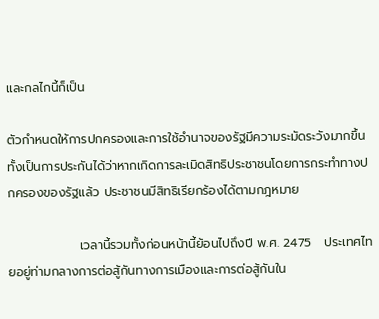และกลไกนี้ก็เป็น

ตัวกำหนดให้การปกครองและการใช้อำนาจของรัฐมีความระมัดระวังมากขึ้น ทั้งเป็นการประกันได้ว่าหากเกิดการละเมิดสิทธิประชาชนโดยการกระทำทางปกครองของรัฐแล้ว ประชาชนมีสิทธิเรียกร้องได้ตามกฎหมาย

                เวลานี้รวมทั้งก่อนหน้านี้ย้อนไปถึงปี พ.ศ. 2475   ประเทศไทยอยู่ท่ามกลางการต่อสู้กันทางการเมืองและการต่อสู้กันใน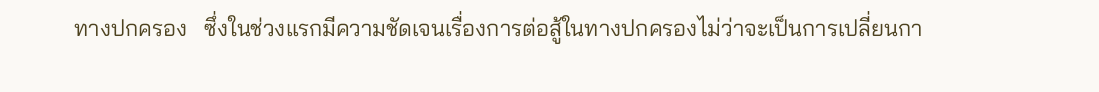ทางปกครอง   ซึ่งในช่วงแรกมีความชัดเจนเรื่องการต่อสู้ในทางปกครองไม่ว่าจะเป็นการเปลี่ยนกา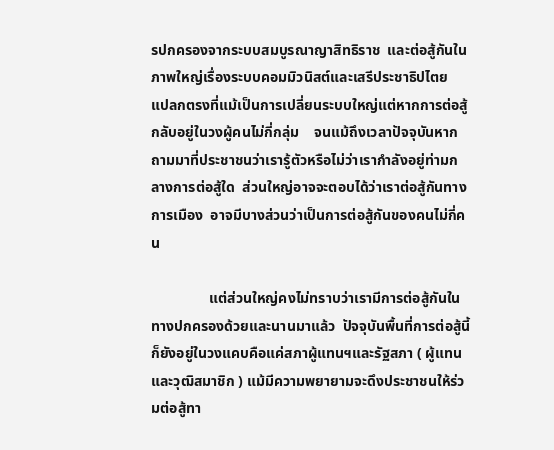รปกครองจากระบบสมบูรณาญาสิทธิราช  และต่อสู้กันในภาพใหญ่เรื่องระบบคอมมิวนิสต์และเสรีประชาธิปไตย  แปลกตรงที่แม้เป็นการเปลี่ยนระบบใหญ่แต่หากการต่อสู้กลับอยู่ในวงผู้คนไม่กี่กลุ่ม    จนแม้ถึงเวลาปัจจุบันหากถามมาที่ประชาชนว่าเรารู้ตัวหรือไม่ว่าเรากำลังอยู่ท่ามกลางการต่อสู้ใด  ส่วนใหญ่อาจจะตอบได้ว่าเราต่อสู้กันทางการเมือง  อาจมีบางส่วนว่าเป็นการต่อสู้กันของคนไม่กี่คน

                แต่ส่วนใหญ่คงไม่ทราบว่าเรามีการต่อสู้กันในทางปกครองด้วยและนานมาแล้ว  ปัจจุบันพื้นที่การต่อสู้นี้ก็ยังอยู่ในวงแคบคือแค่สภาผู้แทนฯและรัฐสภา ( ผู้แทนและวุฒิสมาชิก ) แม้มีความพยายามจะดึงประชาชนให้ร่วมต่อสู้ทา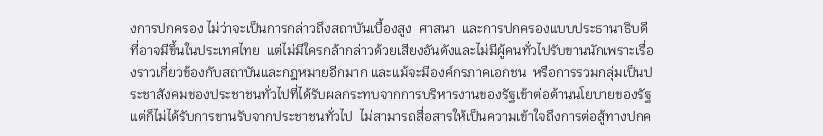งการปกครอง ไม่ว่าจะเป็นการกล่าวถึงสถาบันเบื้องสูง  ศาสนา  และการปกครองแบบประธานาธิบดีที่อาจมีขึ้นในประเทศไทย  แต่ไม่มีใครกล้ากล่าวด้วยเสียงอันดังและไม่มีผู้คนทั่วไปรับขานนักเพราะเรื่องราวเกี่ยวข้องกับสถาบันและกฎหมายอีกมาก และแม้จะมีองค์กรภาคเอกชน  หรือการรวมกลุ่มเป็นประชาสังคมของประชาชนทั่วไปที่ได้รับผลกระทบจากการบริหารงานของรัฐเข้าต่อต้านนโยบายของรัฐ  แต่ก็ไม่ได้รับการขานรับจากประชาชนทั่วไป  ไม่สามารถสื่อสารให้เป็นความเข้าใจถึงการต่อสู้ทางปกค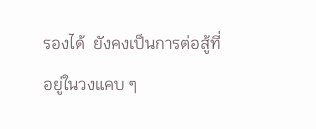รองได้  ยังคงเป็นการต่อสู้ที่อยู่ในวงแคบ ๆ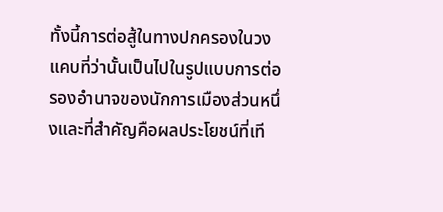ทั้งนี้การต่อสู้ในทางปกครองในวงแคบที่ว่านั้นเป็นไปในรูปแบบการต่อรองอำนาจของนักการเมืองส่วนหนึ่งและที่สำคัญคือผลประโยชน์ที่เที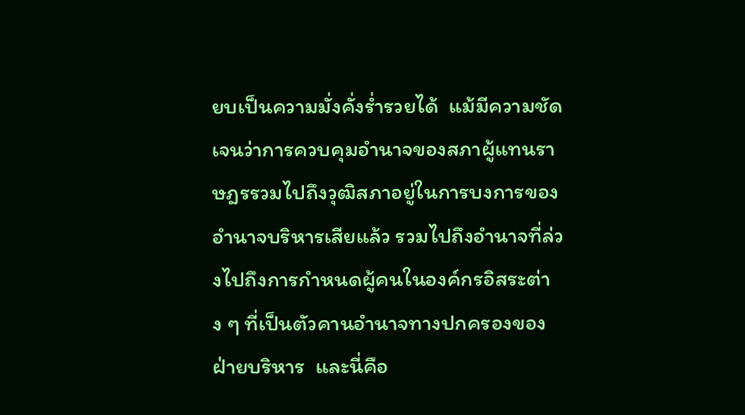ยบเป็นความมั่งคั่งร่ำรวยได้  แม้มีความชัดเจนว่าการควบคุมอำนาจของสภาผู้แทนราษฎรรวมไปถึงวุฒิสภาอยู่ในการบงการของอำนาจบริหารเสียแล้ว รวมไปถึงอำนาจที่ล่วงไปถึงการกำหนดผู้คนในองค์กรอิสระต่าง ๆ ที่เป็นตัวคานอำนาจทางปกครองของฝ่ายบริหาร  และนี่คือ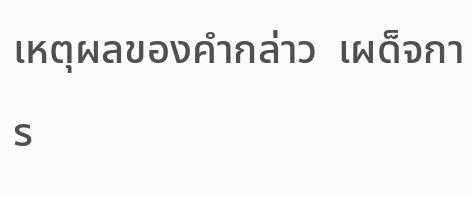เหตุผลของคำกล่าว  เผด็จการ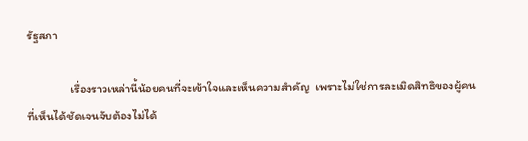รัฐสภา

                เรื่องราวเหล่านี้น้อยคนที่จะเข้าใจและเห็นความสำคัญ  เพราะไม่ใช่การละเมิดสิทธิของผู้คนที่เห็นได้ชัดเจนจับต้องไม่ได้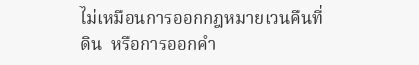ไม่เหมือนการออกกฎหมายเวนคืนที่ดิน  หรือการออกคำ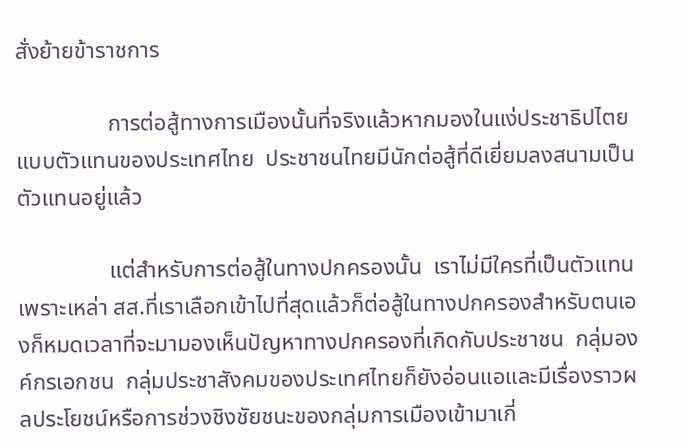สั่งย้ายข้าราชการ

                การต่อสู้ทางการเมืองนั้นที่จริงแล้วหากมองในแง่ประชาธิปไตยแบบตัวแทนของประเทศไทย  ประชาชนไทยมีนักต่อสู้ที่ดีเยี่ยมลงสนามเป็นตัวแทนอยู่แล้ว

                แต่สำหรับการต่อสู้ในทางปกครองนั้น  เราไม่มีใครที่เป็นตัวแทน เพราะเหล่า สส.ที่เราเลือกเข้าไปที่สุดแล้วก็ต่อสู้ในทางปกครองสำหรับตนเองก็หมดเวลาที่จะมามองเห็นปัญหาทางปกครองที่เกิดกับประชาชน  กลุ่มองค์กรเอกชน  กลุ่มประชาสังคมของประเทศไทยก็ยังอ่อนแอและมีเรื่องราวผลประโยชน์หรือการช่วงชิงชัยชนะของกลุ่มการเมืองเข้ามาเกี่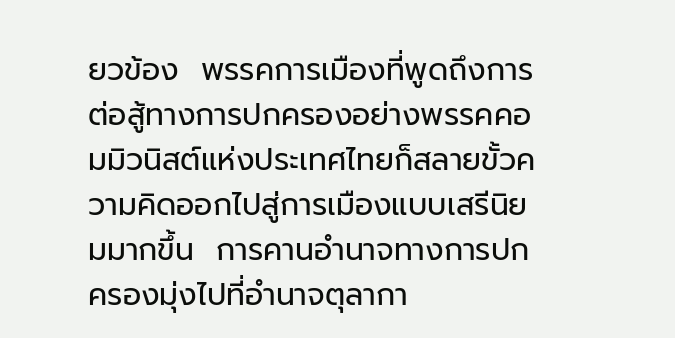ยวข้อง  พรรคการเมืองที่พูดถึงการต่อสู้ทางการปกครองอย่างพรรคคอมมิวนิสต์แห่งประเทศไทยก็สลายขั้วความคิดออกไปสู่การเมืองแบบเสรีนิยมมากขึ้น  การคานอำนาจทางการปกครองมุ่งไปที่อำนาจตุลากา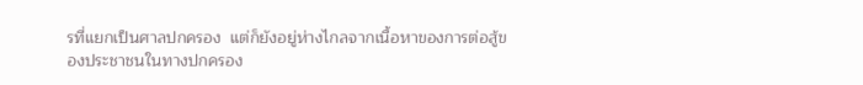รที่แยกเป็นศาลปกครอง  แต่ก็ยังอยู่ห่างไกลจากเนื้อหาของการต่อสู้ของประชาชนในทางปกครอง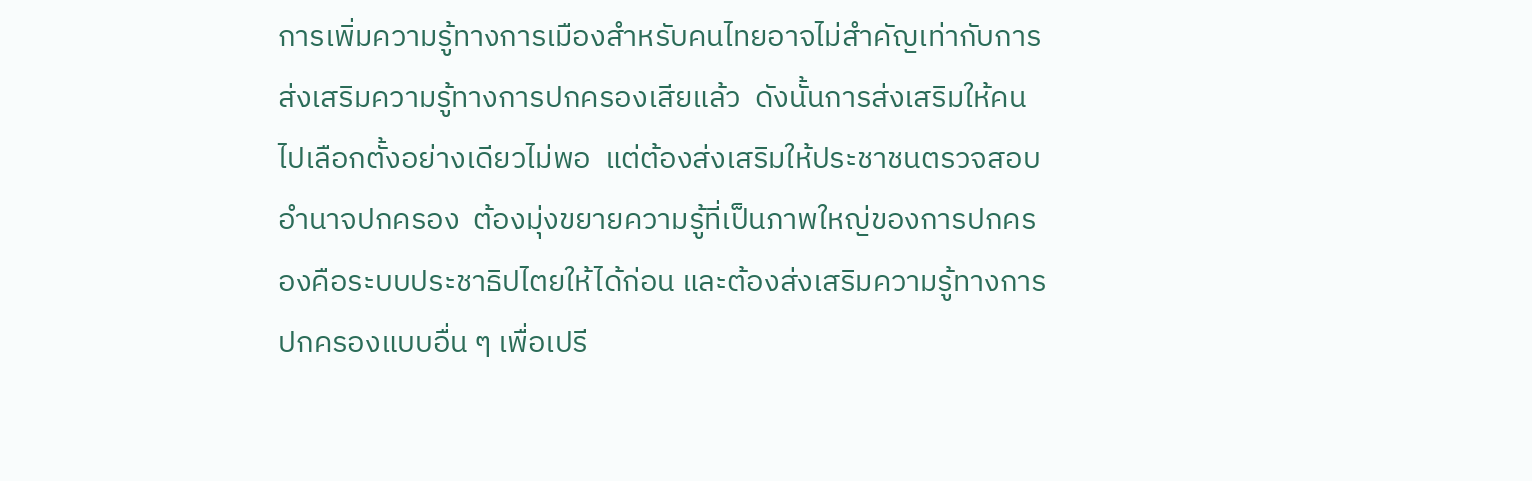การเพิ่มความรู้ทางการเมืองสำหรับคนไทยอาจไม่สำคัญเท่ากับการส่งเสริมความรู้ทางการปกครองเสียแล้ว  ดังนั้นการส่งเสริมให้คนไปเลือกตั้งอย่างเดียวไม่พอ  แต่ต้องส่งเสริมให้ประชาชนตรวจสอบอำนาจปกครอง  ต้องมุ่งขยายความรู้ที่เป็นภาพใหญ่ของการปกครองคือระบบประชาธิปไตยให้ได้ก่อน และต้องส่งเสริมความรู้ทางการปกครองแบบอื่น ๆ เพื่อเปรี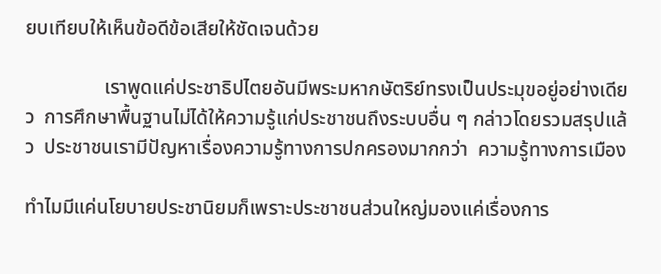ยบเทียบให้เห็นข้อดีข้อเสียให้ชัดเจนด้วย

                เราพูดแค่ประชาธิปไตยอันมีพระมหากษัตริย์ทรงเป็นประมุขอยู่อย่างเดียว  การศึกษาพื้นฐานไม่ได้ให้ความรู้แก่ประชาชนถึงระบบอื่น ๆ กล่าวโดยรวมสรุปแล้ว  ประชาชนเรามีปัญหาเรื่องความรู้ทางการปกครองมากกว่า  ความรู้ทางการเมือง

ทำไมมีแค่นโยบายประชานิยมก็เพราะประชาชนส่วนใหญ่มองแค่เรื่องการ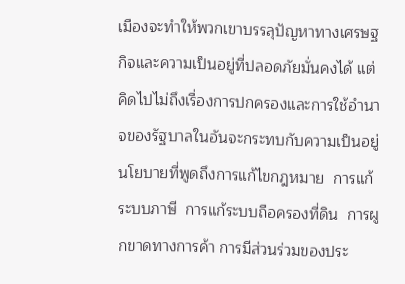เมืองจะทำให้พวกเขาบรรลุปัญหาทางเศรษฐกิจและความเป็นอยู่ที่ปลอดภัยมั่นคงได้ แต่คิดไปไม่ถึงเรื่องการปกครองและการใช้อำนาจของรัฐบาลในอันจะกระทบกับความเป็นอยู่  นโยบายที่พูดถึงการแก้ไขกฎหมาย  การแก้ระบบภาษี  การแก้ระบบถือครองที่ดิน  การผูกขาดทางการค้า การมีส่วนร่วมของประ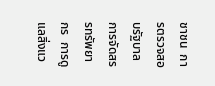ชาชน  การตรวจสอบรัฐบาล  การจัดสรรทรัพยากร  การดูแลสิ่งแว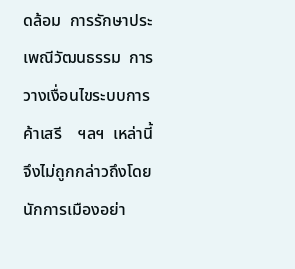ดล้อม  การรักษาประเพณีวัฒนธรรม  การวางเงื่อนไขระบบการค้าเสรี    ฯลฯ  เหล่านี้จึงไม่ถูกกล่าวถึงโดยนักการเมืองอย่า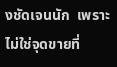งชัดเจนนัก  เพราะไม่ใช่จุดขายที่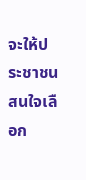จะให้ประชาชนสนใจเลือก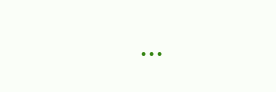...